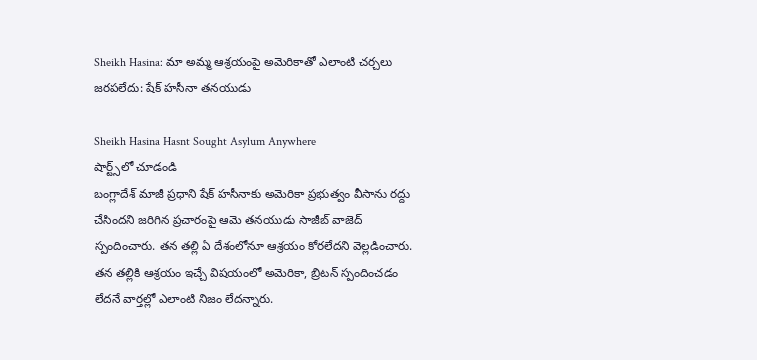Sheikh Hasina: మా అమ్మ ఆశ్రయంపై అమెరికాతో ఎలాంటి చర్చలు జరపలేదు: షేక్ హసీనా తనయుడు

Sheikh Hasina Hasnt Sought Asylum Anywhere
షార్ట్స్‌లో చూడండి
బంగ్లాదేశ్ మాజీ ప్రధాని షేక్ హసీనాకు అమెరికా ప్రభుత్వం వీసాను రద్దు చేసిందని జరిగిన ప్రచారంపై ఆమె తనయుడు సాజీబ్ వాజెద్ స్పందించారు. తన తల్లి ఏ దేశంలోనూ ఆశ్రయం కోరలేదని వెల్లడించారు. తన తల్లికి ఆశ్రయం ఇచ్చే విషయంలో అమెరికా, బ్రిటన్ స్పందించడం లేదనే వార్తల్లో ఎలాంటి నిజం లేదన్నారు.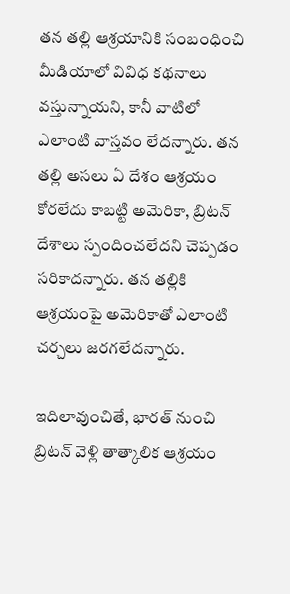తన తల్లి ఆశ్రయానికి సంబంధించి మీడియాలో వివిధ కథనాలు వస్తున్నాయని, కానీ వాటిలో ఎలాంటి వాస్తవం లేదన్నారు. తన తల్లి అసలు ఏ దేశం ఆశ్రయం కోరలేదు కాబట్టి అమెరికా, బ్రిటన్ దేశాలు స్పందించలేదని చెప్పడం సరికాదన్నారు. తన తల్లికి ఆశ్రయంపై అమెరికాతో ఎలాంటి చర్చలు జరగలేదన్నారు.

ఇదిలావుంచితే, భారత్ నుంచి బ్రిటన్ వెళ్లి తాత్కాలిక ఆశ్రయం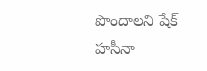పొందాలని షేక్ హసీనా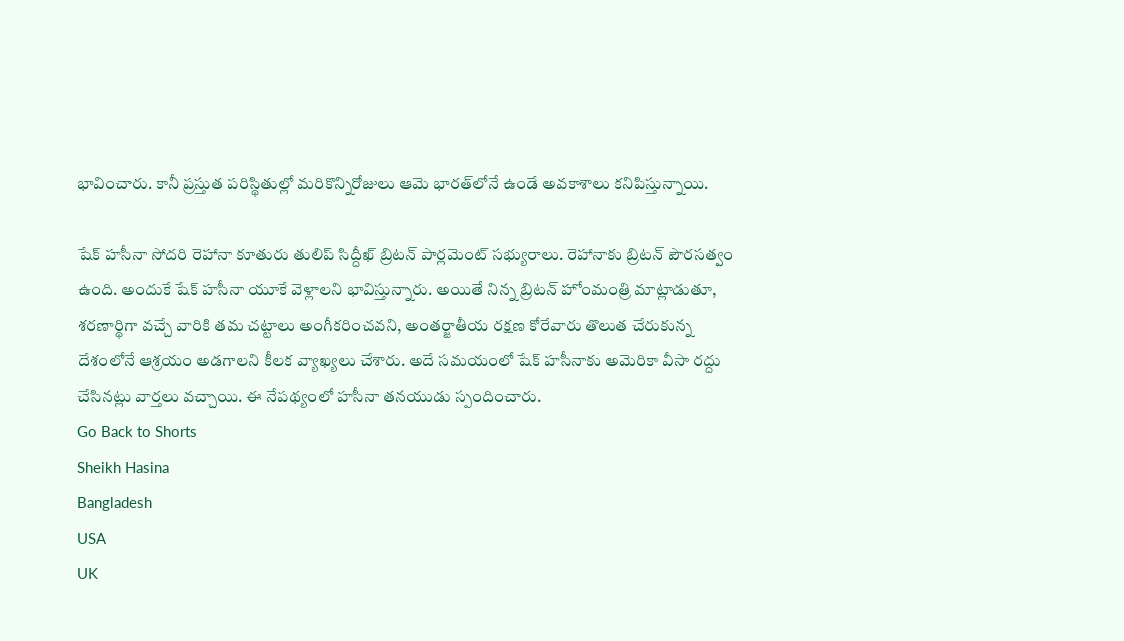భావించారు. కానీ ప్రస్తుత పరిస్థితుల్లో మరికొన్నిరోజులు ఆమె భారత్‌లోనే ఉండే అవకాశాలు కనిపిస్తున్నాయి.

షేక్ హసీనా సోదరి రెహానా కూతురు తులిప్ సిద్దీఖ్ బ్రిటన్ పార్లమెంట్ సభ్యురాలు. రెహానాకు బ్రిటన్ పౌరసత్వం ఉంది. అందుకే షేక్ హసీనా యూకే వెళ్లాలని భావిస్తున్నారు. అయితే నిన్న బ్రిటన్ హోంమంత్రి మాట్లాడుతూ, శరణార్థిగా వచ్చే వారికి తమ చట్టాలు అంగీకరించవని, అంతర్జాతీయ రక్షణ కోరేవారు తొలుత చేరుకున్న దేశంలోనే ఆశ్రయం అడగాలని కీలక వ్యాఖ్యలు చేశారు. అదే సమయంలో షేక్ హసీనాకు అమెరికా వీసా రద్దు చేసినట్లు వార్తలు వచ్చాయి. ఈ నేపథ్యంలో హసీనా తనయుడు స్పందించారు.
Go Back to Shorts
Sheikh Hasina
Bangladesh
USA
UK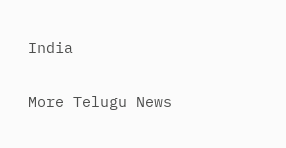India

More Telugu News